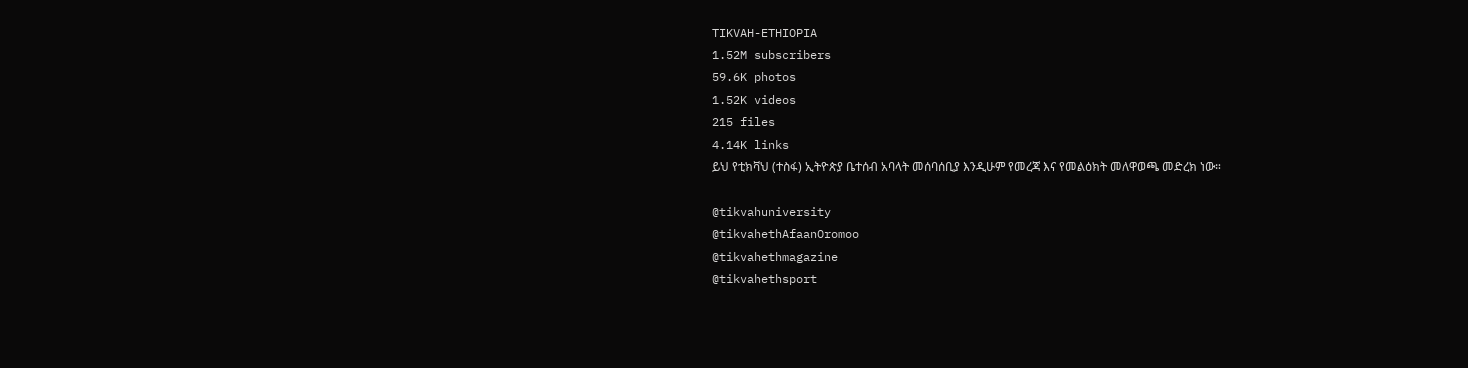TIKVAH-ETHIOPIA
1.52M subscribers
59.6K photos
1.52K videos
215 files
4.14K links
ይህ የቲክቫህ (ተስፋ) ኢትዮጵያ ቤተሰብ አባላት መሰባሰቢያ እንዲሁም የመረጃ እና የመልዕክት መለዋወጫ መድረክ ነው።

@tikvahuniversity
@tikvahethAfaanOromoo
@tikvahethmagazine
@tikvahethsport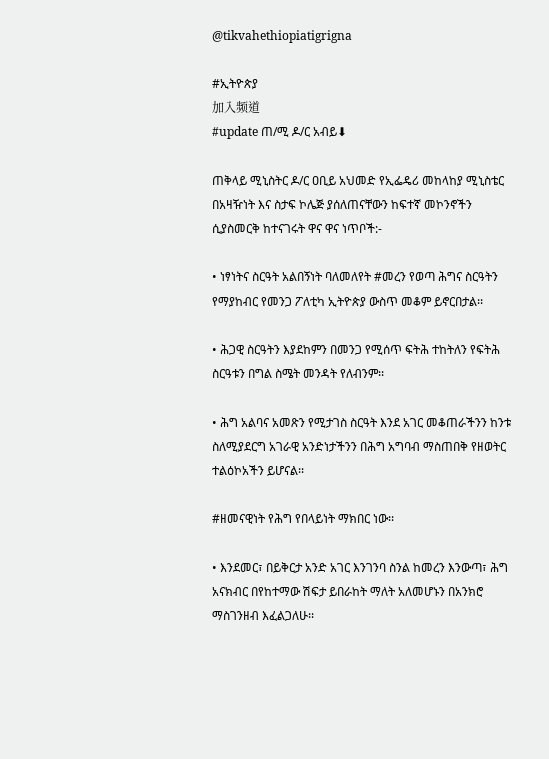@tikvahethiopiatigrigna

#ኢትዮጵያ
加入频道
#update ጠ/ሚ ዶ/ር አብይ⬇

ጠቅላይ ሚኒስትር ዶ/ር ዐቢይ አህመድ የኢፌዴሪ መከላከያ ሚኒስቴር በአዛዥነት እና ስታፍ ኮሌጅ ያሰለጠናቸውን ከፍተኛ መኮንኖችን ሲያስመርቅ ከተናገሩት ዋና ዋና ነጥቦች:-

• ነፃነትና ስርዓት አልበኝነት ባለመለየት #መረን የወጣ ሕግና ስርዓትን የማያከብር የመንጋ ፖለቲካ ኢትዮጵያ ውስጥ መቆም ይኖርበታል፡፡

• ሕጋዊ ስርዓትን እያደከምን በመንጋ የሚሰጥ ፍትሕ ተከትለን የፍትሕ ስርዓቱን በግል ስሜት መንዳት የለብንም፡፡

• ሕግ አልባና አመጽን የሚታገስ ስርዓት እንደ አገር መቆጠራችንን ከንቱ ስለሚያደርግ አገራዊ አንድነታችንን በሕግ አግባብ ማስጠበቅ የዘወትር ተልዕኮአችን ይሆናል፡፡

#ዘመናዊነት የሕግ የበላይነት ማክበር ነው፡፡

• እንደመር፣ በይቅርታ አንድ አገር እንገንባ ስንል ከመረን እንውጣ፣ ሕግ አናክብር በየከተማው ሽፍታ ይበራከት ማለት አለመሆኑን በአንክሮ ማስገንዘብ እፈልጋለሁ፡፡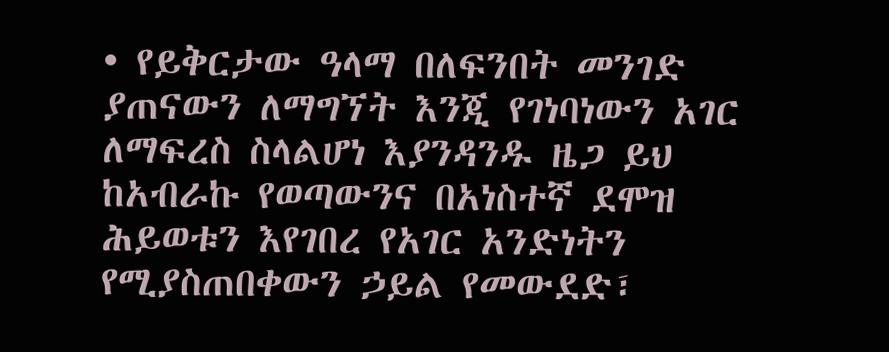• የይቅርታው ዓላማ በለፍንበት መንገድ ያጠናውን ለማግኘት እንጂ የገነባነውን አገር ለማፍረስ ስላልሆነ እያንዳንዱ ዜጋ ይህ ከአብራኩ የወጣውንና በአነስተኛ ደሞዝ ሕይወቱን እየገበረ የአገር አንድነትን የሚያስጠበቀውን ኃይል የመውደድ፣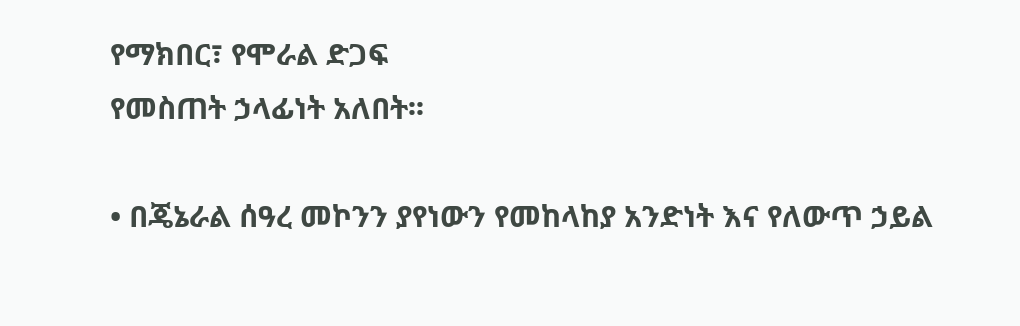የማክበር፣ የሞራል ድጋፍ
የመስጠት ኃላፊነት አለበት፡፡

• በጄኔራል ሰዓረ መኮንን ያየነውን የመከላከያ አንድነት እና የለውጥ ኃይል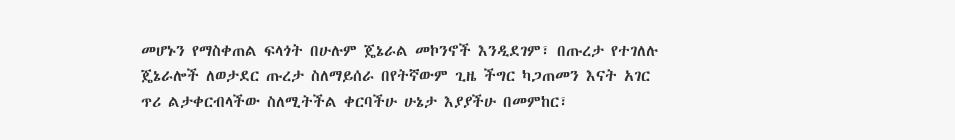መሆኑን የማስቀጠል ፍላጎት በሁሉም ጄኔራል መኮንኖች እንዲደገም፣ በጡረታ የተገለሉ ጄኔራሎች ለወታደር ጡረታ ስለማይሰራ በየትኛውም ጊዜ ችግር ካጋጠመን እናት አገር ጥሪ ልታቀርብላችው ስለሚትችል ቀርባችሁ ሁኔታ እያያችሁ በመምከር፣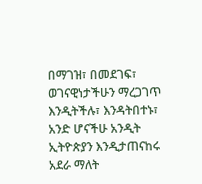በማገዝ፣ በመደገፍ፣ ወገናዊነታችሁን ማረጋገጥ እንዲትችሉ፣ እንዳትበተኑ፣ አንድ ሆናችሁ አንዲት ኢትዮጵያን እንዲታጠናከሩ አደራ ማለት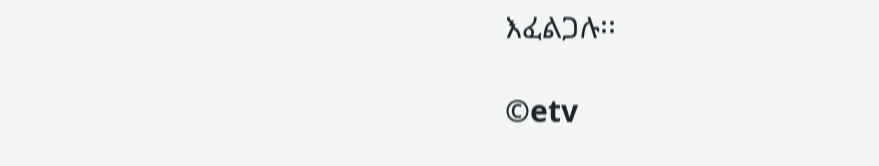እፈልጋሉ፡፡

©etv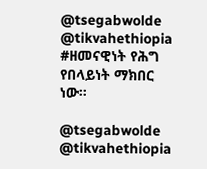@tsegabwolde @tikvahethiopia
#ዘመናዊነት የሕግ የበላይነት ማክበር ነው፡፡

@tsegabwolde @tikvahethiopia